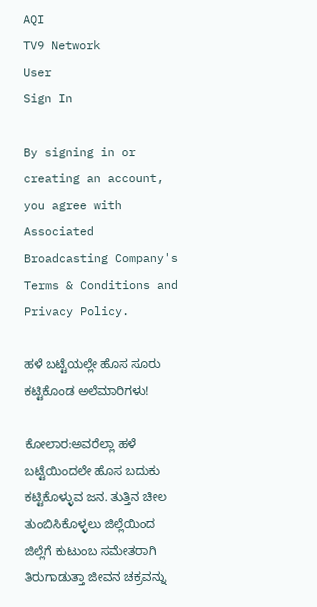AQI
TV9 Network
User
Sign In

By signing in or creating an account, you agree with Associated Broadcasting Company's Terms & Conditions and Privacy Policy.

ಹಳೆ ಬಟ್ಟೆಯಲ್ಲೇ ಹೊಸ ಸೂರು ಕಟ್ಟಿಕೊಂಡ ಅಲೆಮಾರಿಗಳು!

ಕೋಲಾರ:ಅವರೆಲ್ಲಾ ಹಳೆ ಬಟ್ಟೆಯಿಂದಲೇ ಹೊಸ ಬದುಕು ಕಟ್ಟಿಕೊಳ್ಳುವ ಜನ. ತುತ್ತಿನ ಚೀಲ ತುಂಬಿಸಿಕೊಳ್ಳಲು ಜಿಲ್ಲೆಯಿಂದ ಜಿಲ್ಲೆಗೆ ಕುಟುಂಬ ಸಮೇತರಾಗಿ ತಿರುಗಾಡುತ್ತಾ ಜೀವನ ಚಕ್ರವನ್ನು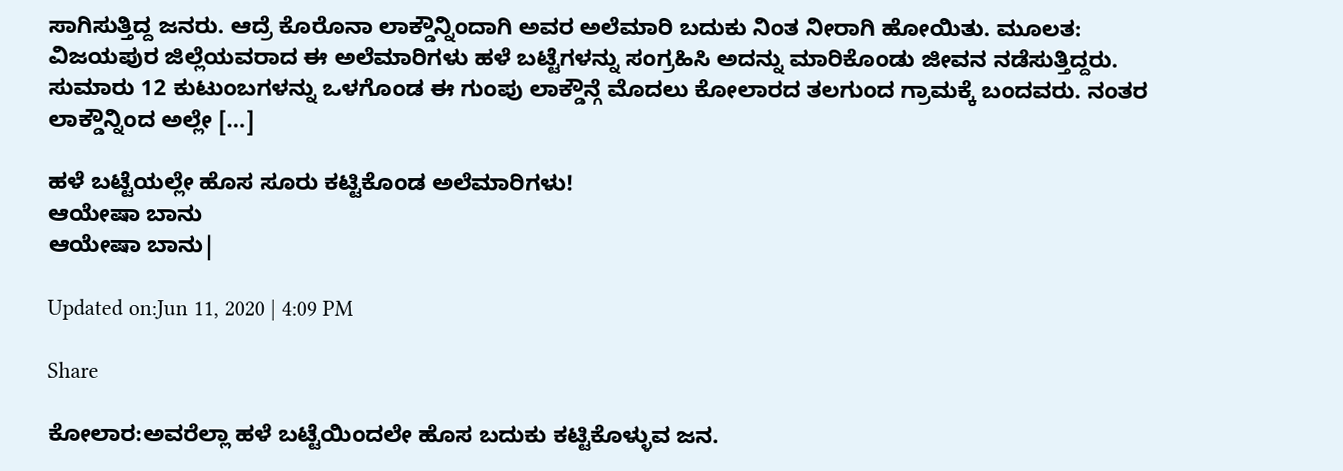ಸಾಗಿಸುತ್ತಿದ್ದ ಜನರು. ಆದ್ರೆ ಕೊರೊನಾ ಲಾಕ್ಡೌನ್ನಿಂದಾಗಿ ಅವರ ಅಲೆಮಾರಿ ಬದುಕು ನಿಂತ ನೀರಾಗಿ ಹೋಯಿತು. ಮೂಲತ: ವಿಜಯಪುರ ಜಿಲ್ಲೆಯವರಾದ ಈ ಅಲೆಮಾರಿಗಳು ಹಳೆ ಬಟ್ಟೆಗಳನ್ನು ಸಂಗ್ರಹಿಸಿ ಅದನ್ನು ಮಾರಿಕೊಂಡು ಜೀವನ ನಡೆಸುತ್ತಿದ್ದರು. ಸುಮಾರು 12 ಕುಟುಂಬಗಳನ್ನು ಒಳಗೊಂಡ ಈ ಗುಂಪು ಲಾಕ್ಡೌನ್ಗೆ ಮೊದಲು ಕೋಲಾರದ ತಲಗುಂದ ಗ್ರಾಮಕ್ಕೆ ಬಂದವರು. ನಂತರ ಲಾಕ್ಡೌನ್ನಿಂದ ಅಲ್ಲೇ […]

ಹಳೆ ಬಟ್ಟೆಯಲ್ಲೇ ಹೊಸ ಸೂರು ಕಟ್ಟಿಕೊಂಡ ಅಲೆಮಾರಿಗಳು!
ಆಯೇಷಾ ಬಾನು
ಆಯೇಷಾ ಬಾನು|

Updated on:Jun 11, 2020 | 4:09 PM

Share

ಕೋಲಾರ:ಅವರೆಲ್ಲಾ ಹಳೆ ಬಟ್ಟೆಯಿಂದಲೇ ಹೊಸ ಬದುಕು ಕಟ್ಟಿಕೊಳ್ಳುವ ಜನ.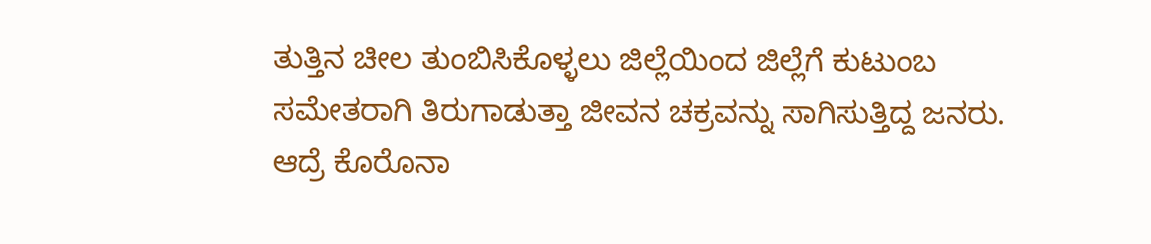ತುತ್ತಿನ ಚೀಲ ತುಂಬಿಸಿಕೊಳ್ಳಲು ಜಿಲ್ಲೆಯಿಂದ ಜಿಲ್ಲೆಗೆ ಕುಟುಂಬ ಸಮೇತರಾಗಿ ತಿರುಗಾಡುತ್ತಾ ಜೀವನ ಚಕ್ರವನ್ನು ಸಾಗಿಸುತ್ತಿದ್ದ ಜನರು. ಆದ್ರೆ ಕೊರೊನಾ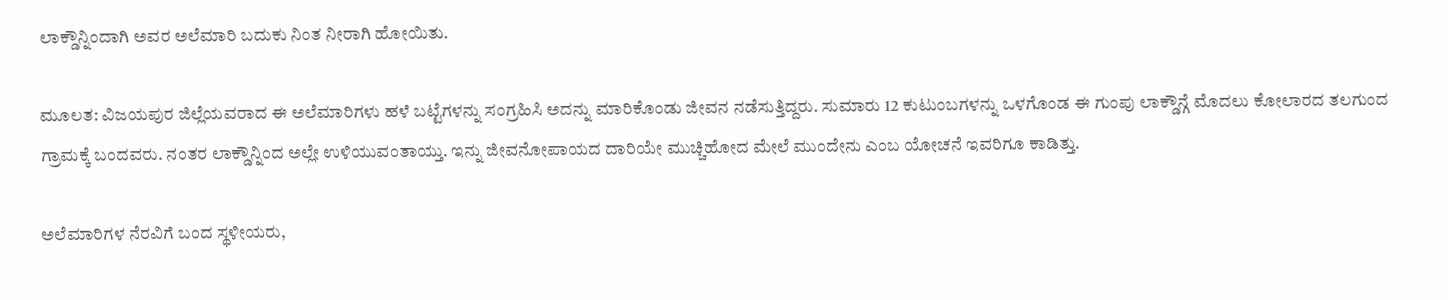ಲಾಕ್ಡೌನ್ನಿಂದಾಗಿ ಅವರ ಅಲೆಮಾರಿ ಬದುಕು ನಿಂತ ನೀರಾಗಿ ಹೋಯಿತು.

ಮೂಲತ: ವಿಜಯಪುರ ಜಿಲ್ಲೆಯವರಾದ ಈ ಅಲೆಮಾರಿಗಳು ಹಳೆ ಬಟ್ಟೆಗಳನ್ನು ಸಂಗ್ರಹಿಸಿ ಅದನ್ನು ಮಾರಿಕೊಂಡು ಜೀವನ ನಡೆಸುತ್ತಿದ್ದರು. ಸುಮಾರು 12 ಕುಟುಂಬಗಳನ್ನು ಒಳಗೊಂಡ ಈ ಗುಂಪು ಲಾಕ್ಡೌನ್ಗೆ ಮೊದಲು ಕೋಲಾರದ ತಲಗುಂದ ಗ್ರಾಮಕ್ಕೆ ಬಂದವರು. ನಂತರ ಲಾಕ್ಡೌನ್ನಿಂದ ಅಲ್ಲೇ ಉಳಿಯುವಂತಾಯ್ತು. ಇನ್ನು ಜೀವನೋಪಾಯದ ದಾರಿಯೇ ಮುಚ್ಚಿಹೋದ ಮೇಲೆ ಮುಂದೇನು ಎಂಬ ಯೋಚನೆ ಇವರಿಗೂ ಕಾಡಿತ್ತು.

ಅಲೆಮಾರಿಗಳ ನೆರವಿಗೆ ಬಂದ ಸ್ಥಳೀಯರು,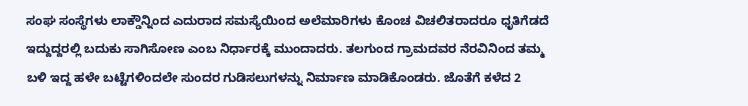ಸಂಘ ಸಂಸ್ಥೆಗಳು ಲಾಕ್ಡೌನ್ನಿಂದ ಎದುರಾದ ಸಮಸ್ಯೆಯಿಂದ ಅಲೆಮಾರಿಗಳು ಕೊಂಚ ವಿಚಲಿತರಾದರೂ ಧೃತಿಗೆಡದೆ ಇದ್ದುದ್ದರಲ್ಲಿ ಬದುಕು ಸಾಗಿಸೋಣ ಎಂಬ ನಿರ್ಧಾರಕ್ಕೆ ಮುಂದಾದರು. ತಲಗುಂದ ಗ್ರಾಮದವರ ನೆರವಿನಿಂದ ತಮ್ಮ ಬಳಿ ಇದ್ದ ಹಳೇ ಬಟ್ಟೆಗಳಿಂದಲೇ ಸುಂದರ ಗುಡಿಸಲುಗಳನ್ನು ನಿರ್ಮಾಣ ಮಾಡಿಕೊಂಡರು. ಜೊತೆಗೆ ಕಳೆದ 2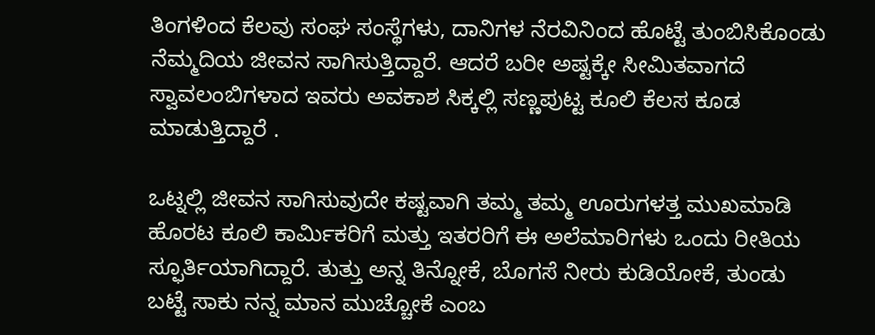ತಿಂಗಳಿಂದ ಕೆಲವು ಸಂಘ ಸಂಸ್ಥೆಗಳು, ದಾನಿಗಳ ನೆರವಿನಿಂದ ಹೊಟ್ಟೆ ತುಂಬಿಸಿಕೊಂಡು ನೆಮ್ಮದಿಯ ಜೀವನ ಸಾಗಿಸುತ್ತಿದ್ದಾರೆ. ಆದರೆ ಬರೀ ಅಷ್ಟಕ್ಕೇ ಸೀಮಿತವಾಗದೆ ಸ್ವಾವಲಂಬಿಗಳಾದ ಇವರು ಅವಕಾಶ ಸಿಕ್ಕಲ್ಲಿ ಸಣ್ಣಪುಟ್ಟ ಕೂಲಿ ಕೆಲಸ ಕೂಡ ಮಾಡುತ್ತಿದ್ದಾರೆ .

ಒಟ್ನಲ್ಲಿ ಜೀವನ ಸಾಗಿಸುವುದೇ ಕಷ್ಟವಾಗಿ ತಮ್ಮ ತಮ್ಮ ಊರುಗಳತ್ತ ಮುಖಮಾಡಿ ಹೊರಟ ಕೂಲಿ ಕಾರ್ಮಿಕರಿಗೆ ಮತ್ತು ಇತರರಿಗೆ ಈ ಅಲೆಮಾರಿಗಳು ಒಂದು ರೀತಿಯ ಸ್ಫೂರ್ತಿಯಾಗಿದ್ದಾರೆ. ತುತ್ತು ಅನ್ನ ತಿನ್ನೋಕೆ, ಬೊಗಸೆ ನೀರು ಕುಡಿಯೋಕೆ, ತುಂಡು ಬಟ್ಟೆ ಸಾಕು ನನ್ನ ಮಾನ ಮುಚ್ಚೋಕೆ ಎಂಬ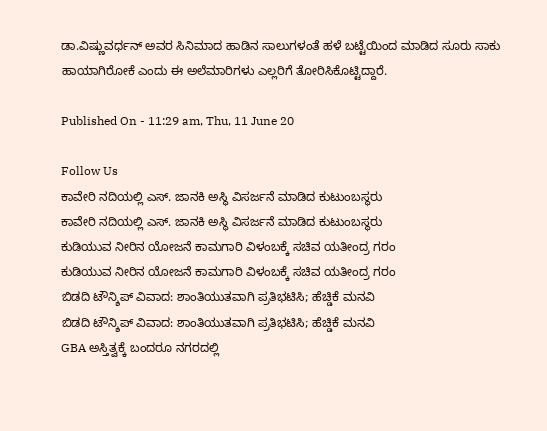ಡಾ.ವಿಷ್ಣುವರ್ಧನ್ ಅವರ ಸಿನಿಮಾದ ಹಾಡಿನ ಸಾಲುಗಳಂತೆ ಹಳೆ ಬಟ್ಟೆಯಿಂದ ಮಾಡಿದ ಸೂರು ಸಾಕು ಹಾಯಾಗಿರೋಕೆ ಎಂದು ಈ ಅಲೆಮಾರಿಗಳು ಎಲ್ಲರಿಗೆ ತೋರಿಸಿಕೊಟ್ಟಿದ್ದಾರೆ.

Published On - 11:29 am, Thu, 11 June 20

Follow Us
ಕಾವೇರಿ ನದಿಯಲ್ಲಿ ಎಸ್. ಜಾನಕಿ ಅಸ್ಥಿ ವಿಸರ್ಜನೆ ಮಾಡಿದ ಕುಟುಂಬಸ್ಥರು
ಕಾವೇರಿ ನದಿಯಲ್ಲಿ ಎಸ್. ಜಾನಕಿ ಅಸ್ಥಿ ವಿಸರ್ಜನೆ ಮಾಡಿದ ಕುಟುಂಬಸ್ಥರು
ಕುಡಿಯುವ ನೀರಿನ ಯೋಜನೆ ಕಾಮಗಾರಿ ವಿಳಂಬಕ್ಕೆ ಸಚಿವ ಯತೀಂದ್ರ ಗರಂ
ಕುಡಿಯುವ ನೀರಿನ ಯೋಜನೆ ಕಾಮಗಾರಿ ವಿಳಂಬಕ್ಕೆ ಸಚಿವ ಯತೀಂದ್ರ ಗರಂ
ಬಿಡದಿ ಟೌನ್ಶಿಪ್ ವಿವಾದ: ಶಾಂತಿಯುತವಾಗಿ ಪ್ರತಿಭಟಿಸಿ; ಹೆಚ್ಡಿಕೆ ಮನವಿ
ಬಿಡದಿ ಟೌನ್ಶಿಪ್ ವಿವಾದ: ಶಾಂತಿಯುತವಾಗಿ ಪ್ರತಿಭಟಿಸಿ; ಹೆಚ್ಡಿಕೆ ಮನವಿ
GBA ಅಸ್ತಿತ್ವಕ್ಕೆ ಬಂದರೂ ನಗರದಲ್ಲಿ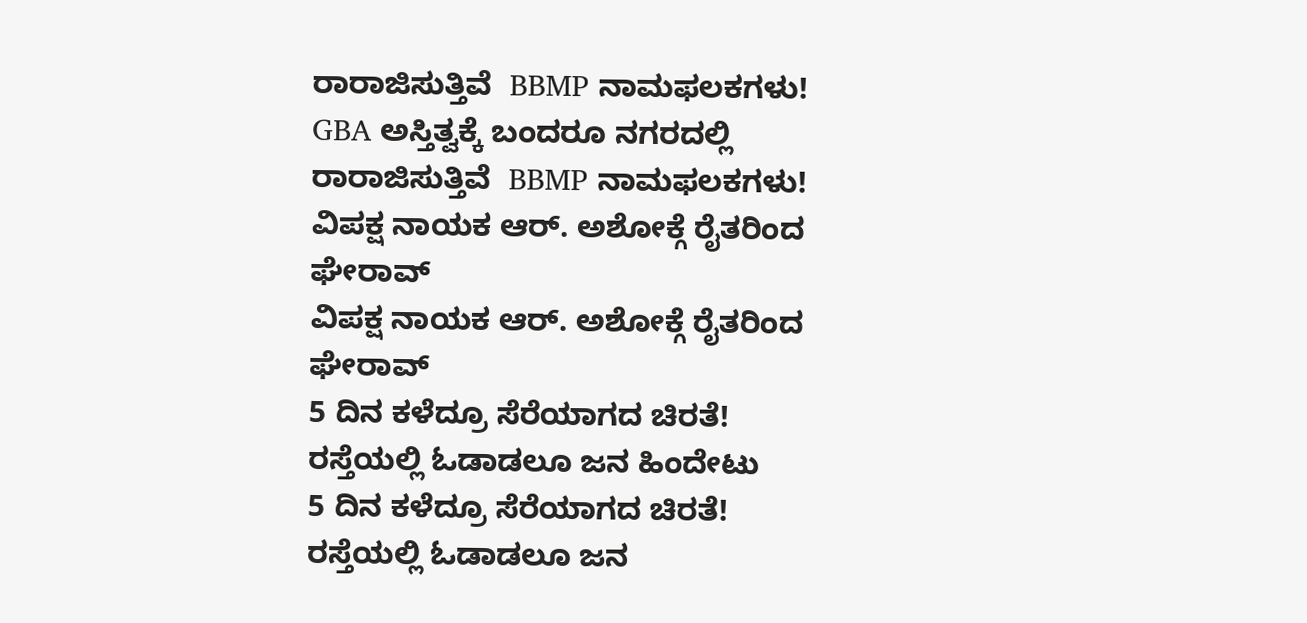ರಾರಾಜಿಸುತ್ತಿವೆ  BBMP ನಾಮಫಲಕಗಳು!
GBA ಅಸ್ತಿತ್ವಕ್ಕೆ ಬಂದರೂ ನಗರದಲ್ಲಿ ರಾರಾಜಿಸುತ್ತಿವೆ  BBMP ನಾಮಫಲಕಗಳು!
ವಿಪಕ್ಷ ನಾಯಕ ಆರ್. ಅಶೋಕ್ಗೆ ರೈತರಿಂದ ಘೇರಾವ್
ವಿಪಕ್ಷ ನಾಯಕ ಆರ್. ಅಶೋಕ್ಗೆ ರೈತರಿಂದ ಘೇರಾವ್
5 ದಿನ ಕಳೆದ್ರೂ ಸೆರೆಯಾಗದ ಚಿರತೆ! ರಸ್ತೆಯಲ್ಲಿ ಓಡಾಡಲೂ ಜನ ಹಿಂದೇಟು
5 ದಿನ ಕಳೆದ್ರೂ ಸೆರೆಯಾಗದ ಚಿರತೆ! ರಸ್ತೆಯಲ್ಲಿ ಓಡಾಡಲೂ ಜನ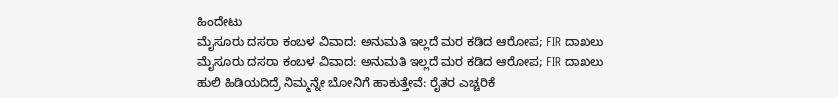ಹಿಂದೇಟು
ಮೈಸೂರು ದಸರಾ ಕಂಬಳ ವಿವಾದ: ಅನುಮತಿ ಇಲ್ಲದೆ ಮರ‌ ಕಡಿದ ಆರೋಪ; FIR ದಾಖಲು
ಮೈಸೂರು ದಸರಾ ಕಂಬಳ ವಿವಾದ: ಅನುಮತಿ ಇಲ್ಲದೆ ಮರ‌ ಕಡಿದ ಆರೋಪ; FIR ದಾಖಲು
ಹುಲಿ ಹಿಡಿಯದಿದ್ರೆ ನಿಮ್ಮನ್ನೇ ಬೋನಿಗೆ ಹಾಕುತ್ತೇವೆ: ರೈತರ ಎಚ್ಚರಿಕೆ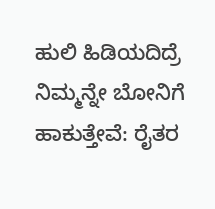ಹುಲಿ ಹಿಡಿಯದಿದ್ರೆ ನಿಮ್ಮನ್ನೇ ಬೋನಿಗೆ ಹಾಕುತ್ತೇವೆ: ರೈತರ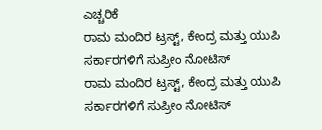ಎಚ್ಚರಿಕೆ
ರಾಮ ಮಂದಿರ ಟ್ರಸ್ಟ್, ಕೇಂದ್ರ ಮತ್ತು ಯುಪಿ ಸರ್ಕಾರಗಳಿಗೆ ಸುಪ್ರೀಂ ನೋಟಿಸ್
ರಾಮ ಮಂದಿರ ಟ್ರಸ್ಟ್, ಕೇಂದ್ರ ಮತ್ತು ಯುಪಿ ಸರ್ಕಾರಗಳಿಗೆ ಸುಪ್ರೀಂ ನೋಟಿಸ್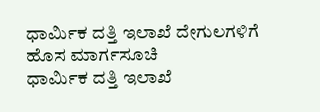ಧಾರ್ಮಿಕ ದತ್ತಿ ಇಲಾಖೆ ದೇಗುಲಗಳಿಗೆ ಹೊಸ ಮಾರ್ಗಸೂಚಿ
ಧಾರ್ಮಿಕ ದತ್ತಿ ಇಲಾಖೆ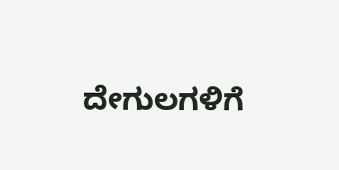ದೇಗುಲಗಳಿಗೆ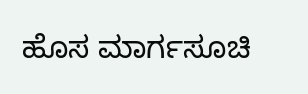ಹೊಸ ಮಾರ್ಗಸೂಚಿ